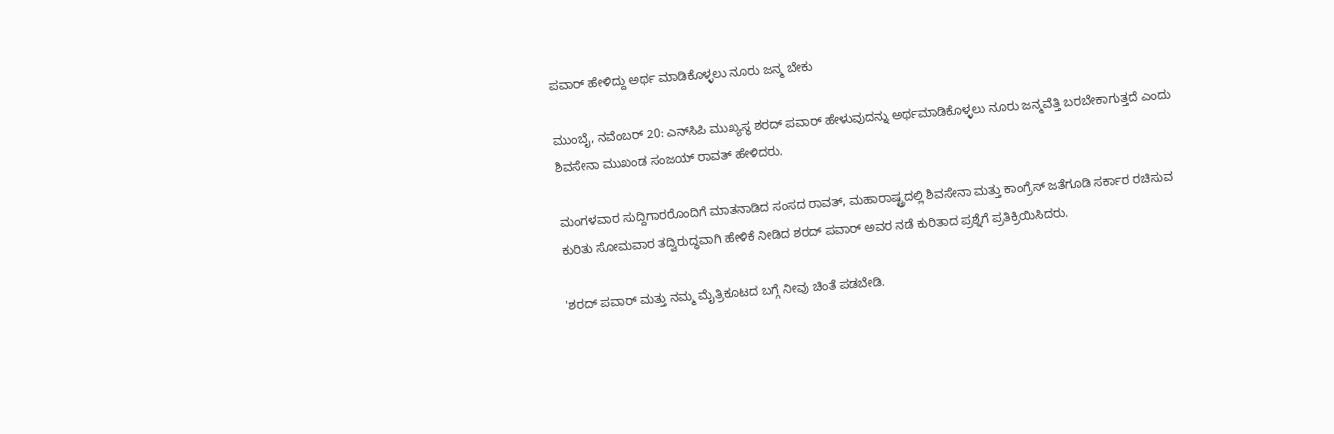ಪವಾರ್ ಹೇಳಿದ್ದು ಅರ್ಥ ಮಾಡಿಕೊಳ್ಳಲು ನೂರು ಜನ್ಮ ಬೇಕು

ಮುಂಬೈ, ನವೆಂಬರ್ 20: ಎನ್‌ಸಿಪಿ ಮುಖ್ಯಸ್ಥ ಶರದ್ ಪವಾರ್ ಹೇಳುವುದನ್ನು ಅರ್ಥಮಾಡಿಕೊಳ್ಳಲು ನೂರು ಜನ್ಮವೆತ್ತಿ ಬರಬೇಕಾಗುತ್ತದೆ ಎಂದು ಶಿವಸೇನಾ ಮುಖಂಡ ಸಂಜಯ್ ರಾವತ್ ಹೇಳಿದರು.

ಮಂಗಳವಾರ ಸುದ್ದಿಗಾರರೊಂದಿಗೆ ಮಾತನಾಡಿದ ಸಂಸದ ರಾವತ್, ಮಹಾರಾಷ್ಟ್ರದಲ್ಲಿ ಶಿವಸೇನಾ ಮತ್ತು ಕಾಂಗ್ರೆಸ್ ಜತೆಗೂಡಿ ಸರ್ಕಾರ ರಚಿಸುವ ಕುರಿತು ಸೋಮವಾರ ತದ್ವಿರುದ್ಧವಾಗಿ ಹೇಳಿಕೆ ನೀಡಿದ ಶರದ್ ಪವಾರ್ ಅವರ ನಡೆ ಕುರಿತಾದ ಪ್ರಶ್ನೆಗೆ ಪ್ರತಿಕ್ರಿಯಿಸಿದರು.

'ಶರದ್ ಪವಾರ್ ಮತ್ತು ನಮ್ಮ ಮೈತ್ರಿಕೂಟದ ಬಗ್ಗೆ ನೀವು ಚಿಂತೆ ಪಡಬೇಡಿ.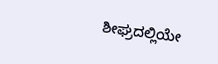ಶೀಘ್ರದಲ್ಲಿಯೇ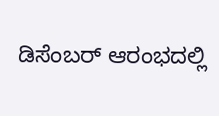ಡಿಸೆಂಬರ್ ಆರಂಭದಲ್ಲಿ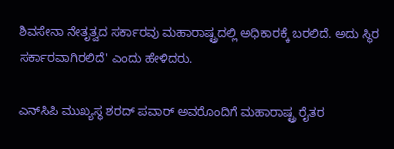ಶಿವಸೇನಾ ನೇತೃತ್ವದ ಸರ್ಕಾರವು ಮಹಾರಾಷ್ಟ್ರದಲ್ಲಿ ಅಧಿಕಾರಕ್ಕೆ ಬರಲಿದೆ. ಅದು ಸ್ಥಿರ ಸರ್ಕಾರವಾಗಿರಲಿದೆ' ಎಂದು ಹೇಳಿದರು.

ಎನ್‌ಸಿಪಿ ಮುಖ್ಯಸ್ಥ ಶರದ್ ಪವಾರ್ ಅವರೊಂದಿಗೆ ಮಹಾರಾಷ್ಟ್ರ ರೈತರ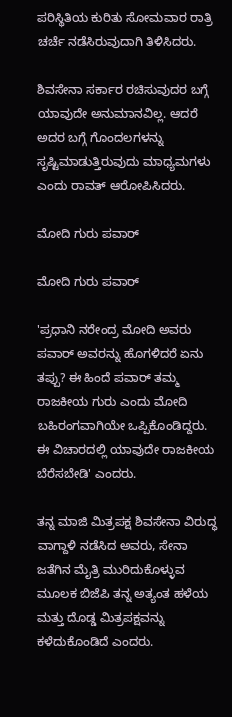ಪರಿಸ್ಥಿತಿಯ ಕುರಿತು ಸೋಮವಾರ ರಾತ್ರಿ ಚರ್ಚೆ ನಡೆಸಿರುವುದಾಗಿ ತಿಳಿಸಿದರು.

ಶಿವಸೇನಾ ಸರ್ಕಾರ ರಚಿಸುವುದರ ಬಗ್ಗೆ ಯಾವುದೇ ಅನುಮಾನವಿಲ್ಲ. ಆದರೆ ಅದರ ಬಗ್ಗೆ ಗೊಂದಲಗಳನ್ನು ಸೃಷ್ಟಿಮಾಡುತ್ತಿರುವುದು ಮಾಧ್ಯಮಗಳು ಎಂದು ರಾವತ್ ಆರೋಪಿಸಿದರು.

ಮೋದಿ ಗುರು ಪವಾರ್

ಮೋದಿ ಗುರು ಪವಾರ್

'ಪ್ರಧಾನಿ ನರೇಂದ್ರ ಮೋದಿ ಅವರು ಪವಾರ್ ಅವರನ್ನು ಹೊಗಳಿದರೆ ಏನು ತಪ್ಪು? ಈ ಹಿಂದೆ ಪವಾರ್ ತಮ್ಮ ರಾಜಕೀಯ ಗುರು ಎಂದು ಮೋದಿ ಬಹಿರಂಗವಾಗಿಯೇ ಒಪ್ಪಿಕೊಂಡಿದ್ದರು. ಈ ವಿಚಾರದಲ್ಲಿ ಯಾವುದೇ ರಾಜಕೀಯ ಬೆರೆಸಬೇಡಿ' ಎಂದರು.

ತನ್ನ ಮಾಜಿ ಮಿತ್ರಪಕ್ಷ ಶಿವಸೇನಾ ವಿರುದ್ಧ ವಾಗ್ದಾಳಿ ನಡೆಸಿದ ಅವರು, ಸೇನಾ ಜತೆಗಿನ ಮೈತ್ರಿ ಮುರಿದುಕೊಳ್ಳುವ ಮೂಲಕ ಬಿಜೆಪಿ ತನ್ನ ಅತ್ಯಂತ ಹಳೆಯ ಮತ್ತು ದೊಡ್ಡ ಮಿತ್ರಪಕ್ಷವನ್ನು ಕಳೆದುಕೊಂಡಿದೆ ಎಂದರು.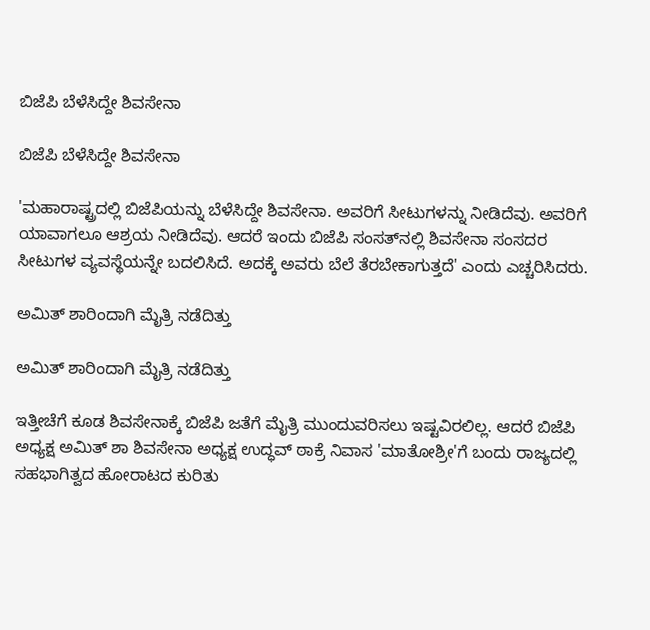ಬಿಜೆಪಿ ಬೆಳೆಸಿದ್ದೇ ಶಿವಸೇನಾ

ಬಿಜೆಪಿ ಬೆಳೆಸಿದ್ದೇ ಶಿವಸೇನಾ

'ಮಹಾರಾಷ್ಟ್ರದಲ್ಲಿ ಬಿಜೆಪಿಯನ್ನು ಬೆಳೆಸಿದ್ದೇ ಶಿವಸೇನಾ. ಅವರಿಗೆ ಸೀಟುಗಳನ್ನು ನೀಡಿದೆವು. ಅವರಿಗೆ ಯಾವಾಗಲೂ ಆಶ್ರಯ ನೀಡಿದೆವು. ಆದರೆ ಇಂದು ಬಿಜೆಪಿ ಸಂಸತ್‌ನಲ್ಲಿ ಶಿವಸೇನಾ ಸಂಸದರ ಸೀಟುಗಳ ವ್ಯವಸ್ಥೆಯನ್ನೇ ಬದಲಿಸಿದೆ. ಅದಕ್ಕೆ ಅವರು ಬೆಲೆ ತೆರಬೇಕಾಗುತ್ತದೆ' ಎಂದು ಎಚ್ಚರಿಸಿದರು.

ಅಮಿತ್ ಶಾರಿಂದಾಗಿ ಮೈತ್ರಿ ನಡೆದಿತ್ತು

ಅಮಿತ್ ಶಾರಿಂದಾಗಿ ಮೈತ್ರಿ ನಡೆದಿತ್ತು

ಇತ್ತೀಚೆಗೆ ಕೂಡ ಶಿವಸೇನಾಕ್ಕೆ ಬಿಜೆಪಿ ಜತೆಗೆ ಮೈತ್ರಿ ಮುಂದುವರಿಸಲು ಇಷ್ಟವಿರಲಿಲ್ಲ. ಆದರೆ ಬಿಜೆಪಿ ಅಧ್ಯಕ್ಷ ಅಮಿತ್ ಶಾ ಶಿವಸೇನಾ ಅಧ್ಯಕ್ಷ ಉದ್ಧವ್ ಠಾಕ್ರೆ ನಿವಾಸ 'ಮಾತೋಶ್ರೀ'ಗೆ ಬಂದು ರಾಜ್ಯದಲ್ಲಿ ಸಹಭಾಗಿತ್ವದ ಹೋರಾಟದ ಕುರಿತು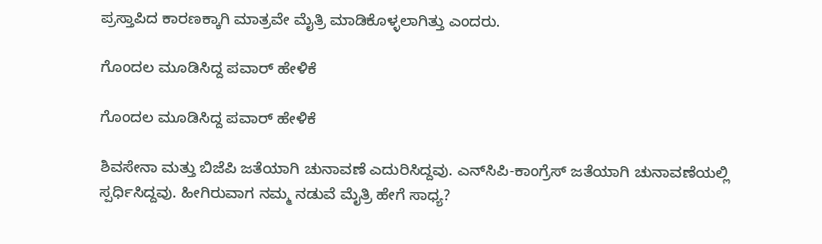ಪ್ರಸ್ತಾಪಿದ ಕಾರಣಕ್ಕಾಗಿ ಮಾತ್ರವೇ ಮೈತ್ರಿ ಮಾಡಿಕೊಳ್ಳಲಾಗಿತ್ತು ಎಂದರು.

ಗೊಂದಲ ಮೂಡಿಸಿದ್ದ ಪವಾರ್ ಹೇಳಿಕೆ

ಗೊಂದಲ ಮೂಡಿಸಿದ್ದ ಪವಾರ್ ಹೇಳಿಕೆ

ಶಿವಸೇನಾ ಮತ್ತು ಬಿಜೆಪಿ ಜತೆಯಾಗಿ ಚುನಾವಣೆ ಎದುರಿಸಿದ್ದವು. ಎನ್‌ಸಿಪಿ-ಕಾಂಗ್ರೆಸ್ ಜತೆಯಾಗಿ ಚುನಾವಣೆಯಲ್ಲಿ ಸ್ಪರ್ಧಿಸಿದ್ದವು. ಹೀಗಿರುವಾಗ ನಮ್ಮ ನಡುವೆ ಮೈತ್ರಿ ಹೇಗೆ ಸಾಧ್ಯ?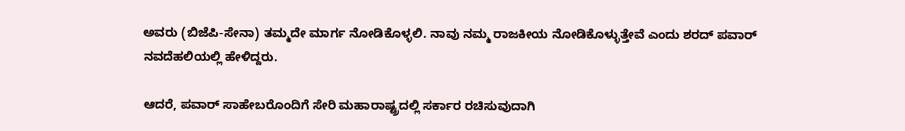ಅವರು (ಬಿಜೆಪಿ-ಸೇನಾ) ತಮ್ಮದೇ ಮಾರ್ಗ ನೋಡಿಕೊಳ್ಳಲಿ. ನಾವು ನಮ್ಮ ರಾಜಕೀಯ ನೋಡಿಕೊಳ್ಳುತ್ತೇವೆ ಎಂದು ಶರದ್ ಪವಾರ್ ನವದೆಹಲಿಯಲ್ಲಿ ಹೇಳಿದ್ದರು.

ಆದರೆ, ಪವಾರ್ ಸಾಹೇಬರೊಂದಿಗೆ ಸೇರಿ ಮಹಾರಾಷ್ಟ್ರದಲ್ಲಿ ಸರ್ಕಾರ ರಚಿಸುವುದಾಗಿ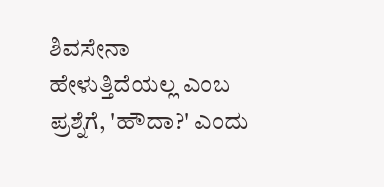ಶಿವಸೇನಾ ಹೇಳುತ್ತಿದೆಯಲ್ಲ ಎಂಬ ಪ್ರಶ್ನೆಗೆ, 'ಹೌದಾ?' ಎಂದು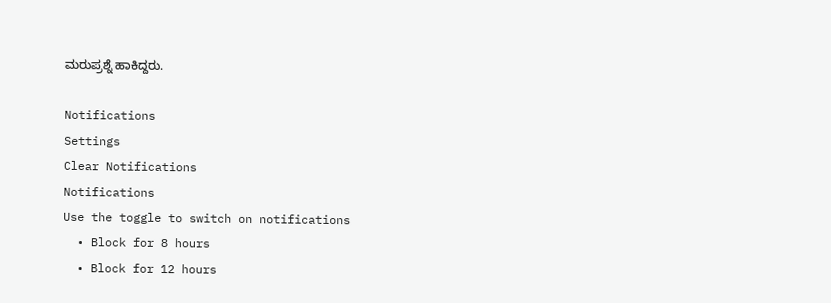ಮರುಪ್ರಶ್ನೆ ಹಾಕಿದ್ದರು.

Notifications
Settings
Clear Notifications
Notifications
Use the toggle to switch on notifications
  • Block for 8 hours
  • Block for 12 hours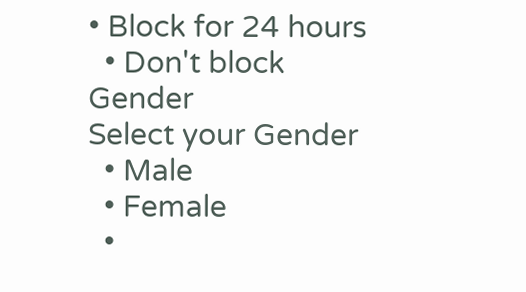• Block for 24 hours
  • Don't block
Gender
Select your Gender
  • Male
  • Female
  •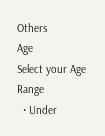Others
Age
Select your Age Range
  • Under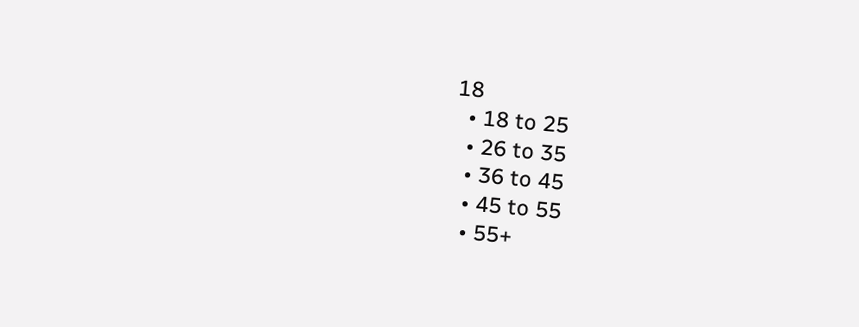18
  • 18 to 25
  • 26 to 35
  • 36 to 45
  • 45 to 55
  • 55+